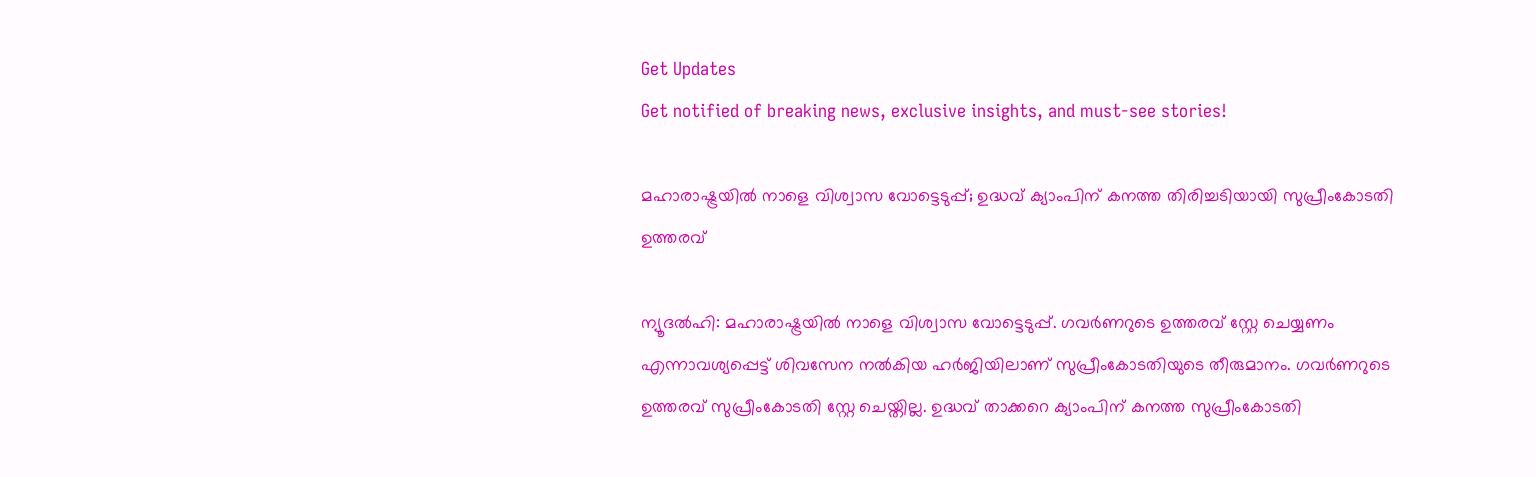Get Updates
Get notified of breaking news, exclusive insights, and must-see stories!

മഹാരാഷ്ട്രയില്‍ നാളെ വിശ്വാസ വോട്ടെടുപ്പ്; ഉദ്ധവ് ക്യാംപിന് കനത്ത തിരിച്ചടിയായി സുപ്രീംകോടതി ഉത്തരവ്

ന്യൂദല്‍ഹി: മഹാരാഷ്ട്രയില്‍ നാളെ വിശ്വാസ വോട്ടെടുപ്പ്. ഗവര്‍ണറുടെ ഉത്തരവ് സ്റ്റേ ചെയ്യണം എന്നാവശ്യപ്പെട്ട് ശിവസേന നല്‍കിയ ഹര്‍ജിയിലാണ് സുപ്രീംകോടതിയുടെ തീരുമാനം. ഗവര്‍ണറുടെ ഉത്തരവ് സുപ്രീംകോടതി സ്റ്റേ ചെയ്തില്ല. ഉദ്ധവ് താക്കറെ ക്യാംപിന് കനത്ത സുപ്രീംകോടതി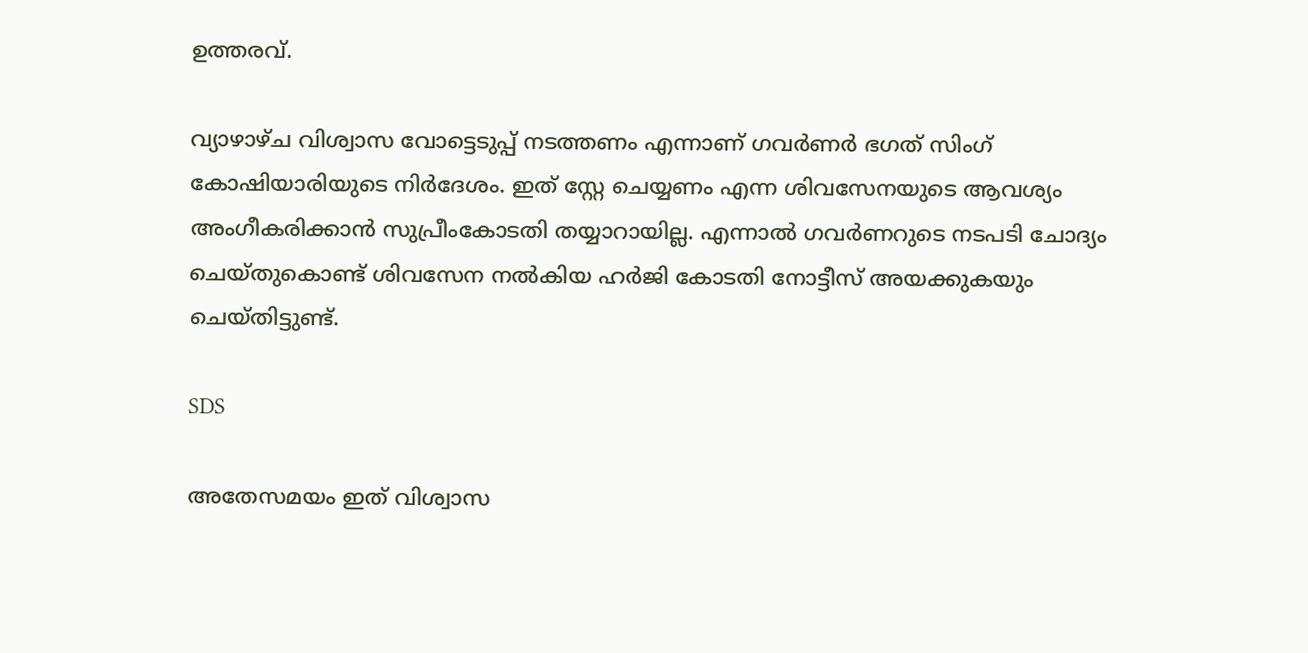ഉത്തരവ്.

വ്യാഴാഴ്ച വിശ്വാസ വോട്ടെടുപ്പ് നടത്തണം എന്നാണ് ഗവര്‍ണര്‍ ഭഗത് സിംഗ് കോഷിയാരിയുടെ നിര്‍ദേശം. ഇത് സ്റ്റേ ചെയ്യണം എന്ന ശിവസേനയുടെ ആവശ്യം അംഗീകരിക്കാന്‍ സുപ്രീംകോടതി തയ്യാറായില്ല. എന്നാല്‍ ഗവര്‍ണറുടെ നടപടി ചോദ്യം ചെയ്തുകൊണ്ട് ശിവസേന നല്‍കിയ ഹര്‍ജി കോടതി നോട്ടീസ് അയക്കുകയും ചെയ്തിട്ടുണ്ട്.

SDS

അതേസമയം ഇത് വിശ്വാസ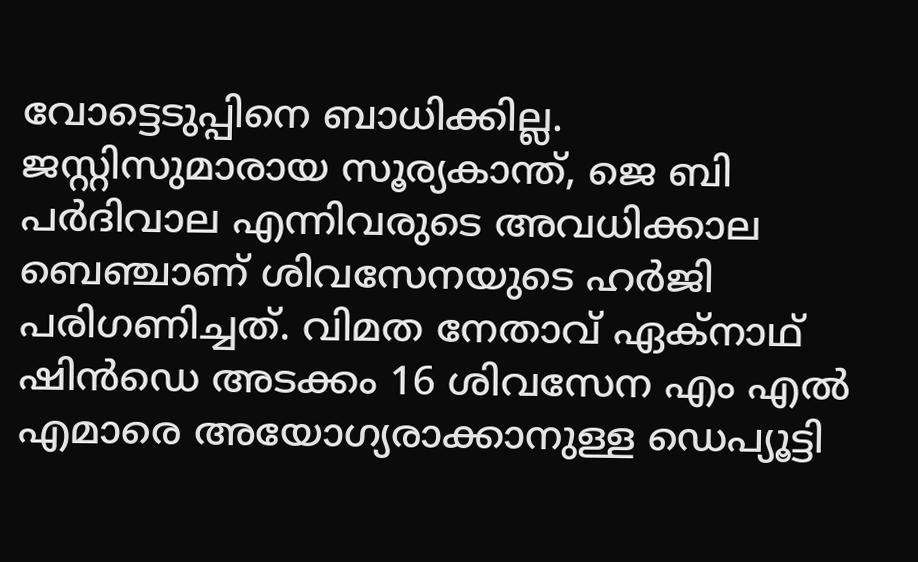വോട്ടെടുപ്പിനെ ബാധിക്കില്ല. ജസ്റ്റിസുമാരായ സൂര്യകാന്ത്, ജെ ബി പര്‍ദിവാല എന്നിവരുടെ അവധിക്കാല ബെഞ്ചാണ് ശിവസേനയുടെ ഹര്‍ജി പരിഗണിച്ചത്. വിമത നേതാവ് ഏക്നാഥ് ഷിന്‍ഡെ അടക്കം 16 ശിവസേന എം എല്‍ എമാരെ അയോഗ്യരാക്കാനുള്ള ഡെപ്യൂട്ടി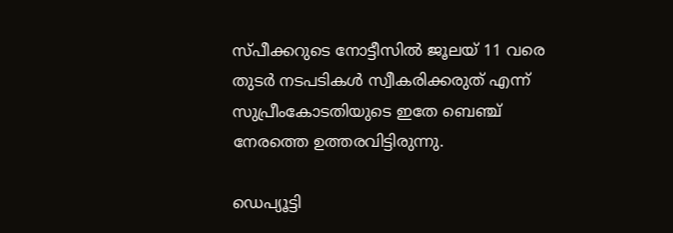സ്പീക്കറുടെ നോട്ടീസില്‍ ജൂലയ് 11 വരെ തുടര്‍ നടപടികള്‍ സ്വീകരിക്കരുത് എന്ന് സുപ്രീംകോടതിയുടെ ഇതേ ബെഞ്ച് നേരത്തെ ഉത്തരവിട്ടിരുന്നു.

ഡെപ്യൂട്ടി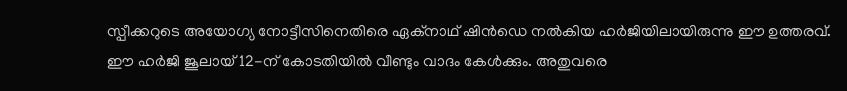സ്പീക്കറുടെ അയോഗ്യ നോട്ടീസിനെതിരെ ഏക്‌നാഥ് ഷിന്‍ഡെ നല്‍കിയ ഹര്‍ജിയിലായിരുന്നു ഈ ഉത്തരവ്. ഈ ഹര്‍ജി ജൂലായ് 12-ന് കോടതിയില്‍ വീണ്ടും വാദം കേള്‍ക്കും. അതുവരെ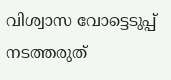വിശ്വാസ വോട്ടെടുപ്പ് നടത്തരുത്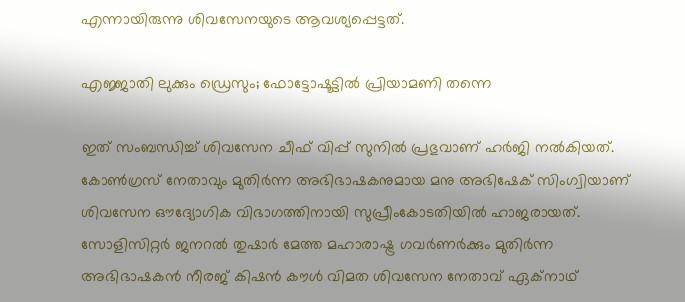എന്നായിരുന്നു ശിവസേനയുടെ ആവശ്യപ്പെട്ടത്.

എജ്ജാതി ലുക്കും ഡ്രെസും; ഫോട്ടോഷൂട്ടില്‍ പ്രിയാമണി തന്നെ

ഇത് സംബന്ധിച്ച് ശിവസേന ചീഫ് വിപ്പ് സുനില്‍ പ്രഭുവാണ് ഹര്‍ജി നല്‍കിയത്. കോണ്‍ഗ്രസ് നേതാവും മുതിര്‍ന്ന അഭിഭാഷകനുമായ മനു അഭിഷേക് സിംഗ്വിയാണ് ശിവസേന ഔദ്യോഗിക വിഭാഗത്തിനായി സുപ്രീംകോടതിയില്‍ ഹാജരായത്. സോളിസിറ്റര്‍ ജനറല്‍ തുഷാര്‍ മേത്ത മഹാരാഷ്ട്ര ഗവര്‍ണര്‍ക്കും മുതിര്‍ന്ന അഭിഭാഷകന്‍ നീരജ് കിഷന്‍ കൗള്‍ വിമത ശിവസേന നേതാവ് ഏക്നാഥ്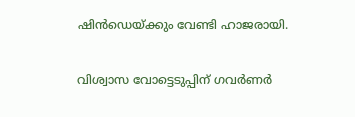ഷിന്‍ഡെയ്ക്കും വേണ്ടി ഹാജരായി.

വിശ്വാസ വോട്ടെടുപ്പിന് ഗവര്‍ണര്‍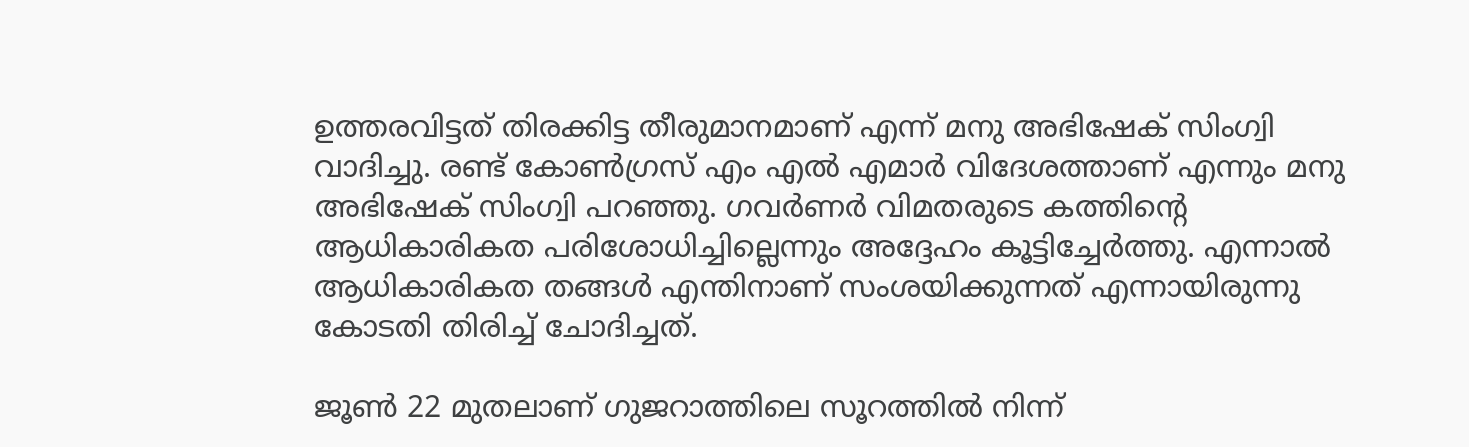ഉത്തരവിട്ടത് തിരക്കിട്ട തീരുമാനമാണ് എന്ന് മനു അഭിഷേക് സിംഗ്വി വാദിച്ചു. രണ്ട് കോണ്‍ഗ്രസ് എം എല്‍ എമാര്‍ വിദേശത്താണ് എന്നും മനു അഭിഷേക് സിംഗ്വി പറഞ്ഞു. ഗവര്‍ണര്‍ വിമതരുടെ കത്തിന്റെ ആധികാരികത പരിശോധിച്ചില്ലെന്നും അദ്ദേഹം കൂട്ടിച്ചേര്‍ത്തു. എന്നാല്‍ ആധികാരികത തങ്ങള്‍ എന്തിനാണ് സംശയിക്കുന്നത് എന്നായിരുന്നു കോടതി തിരിച്ച് ചോദിച്ചത്.

ജൂണ്‍ 22 മുതലാണ് ഗുജറാത്തിലെ സൂറത്തില്‍ നിന്ന്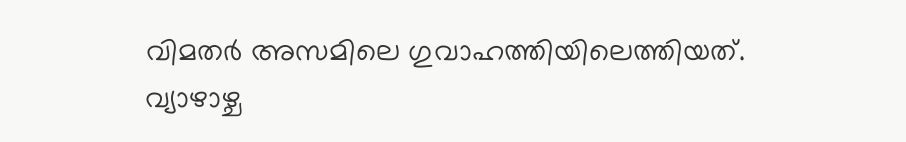വിമതര്‍ അസമിലെ ഗുവാഹത്തിയിലെത്തിയത്. വ്യാഴാഴ്ച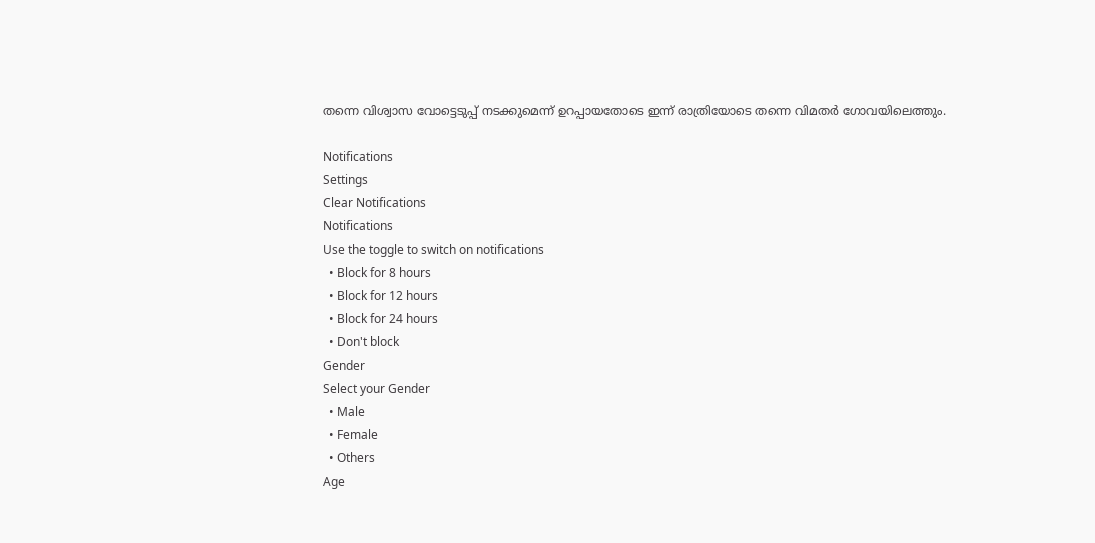തന്നെ വിശ്വാസ വോട്ടെടുപ്പ് നടക്കുമെന്ന് ഉറപ്പായതോടെ ഇന്ന് രാത്രിയോടെ തന്നെ വിമതര്‍ ഗോവയിലെത്തും.

Notifications
Settings
Clear Notifications
Notifications
Use the toggle to switch on notifications
  • Block for 8 hours
  • Block for 12 hours
  • Block for 24 hours
  • Don't block
Gender
Select your Gender
  • Male
  • Female
  • Others
Age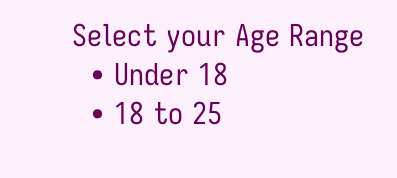Select your Age Range
  • Under 18
  • 18 to 25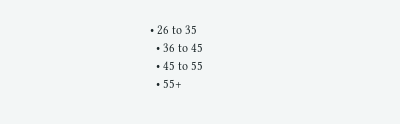• 26 to 35
  • 36 to 45
  • 45 to 55
  • 55+